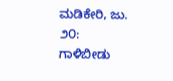ಮಡಿಕೇರಿ, ಜು. ೨೦: ಗಾಳಿಬೀಡು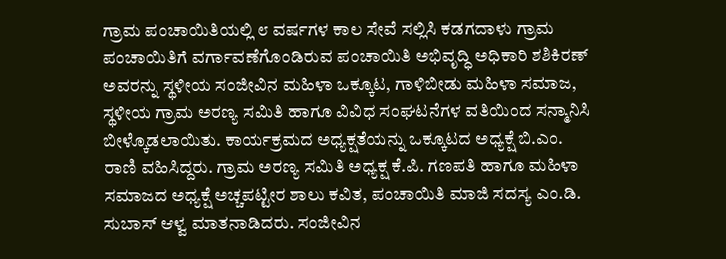ಗ್ರಾಮ ಪಂಚಾಯಿತಿಯಲ್ಲಿ ೮ ವರ್ಷಗಳ ಕಾಲ ಸೇವೆ ಸಲ್ಲಿಸಿ ಕಡಗದಾಳು ಗ್ರಾಮ ಪಂಚಾಯಿತಿಗೆ ವರ್ಗಾವಣೆಗೊಂಡಿರುವ ಪಂಚಾಯಿತಿ ಅಭಿವೃದ್ಧಿ ಅಧಿಕಾರಿ ಶಶಿಕಿರಣ್ ಅವರನ್ನು ಸ್ಥಳೀಯ ಸಂಜೀವಿನ ಮಹಿಳಾ ಒಕ್ಕೂಟ, ಗಾಳಿಬೀಡು ಮಹಿಳಾ ಸಮಾಜ, ಸ್ಥಳೀಯ ಗ್ರಾಮ ಅರಣ್ಯ ಸಮಿತಿ ಹಾಗೂ ವಿವಿಧ ಸಂಘಟನೆಗಳ ವತಿಯಿಂದ ಸನ್ಮಾನಿಸಿ ಬೀಳ್ಕೊಡಲಾಯಿತು. ಕಾರ್ಯಕ್ರಮದ ಅಧ್ಯಕ್ಷತೆಯನ್ನು ಒಕ್ಕೂಟದ ಅಧ್ಯಕ್ಷೆ ಬಿ.ಎಂ. ರಾಣಿ ವಹಿಸಿದ್ದರು. ಗ್ರಾಮ ಅರಣ್ಯ ಸಮಿತಿ ಅಧ್ಯಕ್ಷ ಕೆ.ಪಿ. ಗಣಪತಿ ಹಾಗೂ ಮಹಿಳಾ ಸಮಾಜದ ಅಧ್ಯಕ್ಷೆ ಅಚ್ಚಪಟ್ಟೀರ ಶಾಲು ಕವಿತ, ಪಂಚಾಯಿತಿ ಮಾಜಿ ಸದಸ್ಯ ಎಂ.ಡಿ. ಸುಬಾಸ್ ಆಳ್ವ ಮಾತನಾಡಿದರು. ಸಂಜೀವಿನ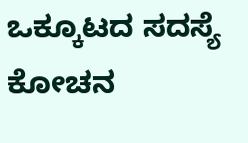ಒಕ್ಕೂಟದ ಸದಸ್ಯೆ ಕೋಚನ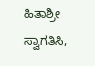ಹಿತಾಶ್ರೀ ಸ್ವಾಗತಿಸಿ,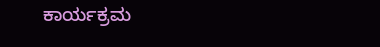ಕಾರ್ಯಕ್ರಮ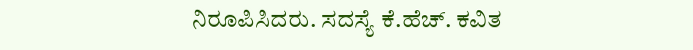ನಿರೂಪಿಸಿದರು. ಸದಸ್ಯೆ ಕೆ.ಹೆಚ್. ಕವಿತ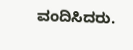ವಂದಿಸಿದರು.